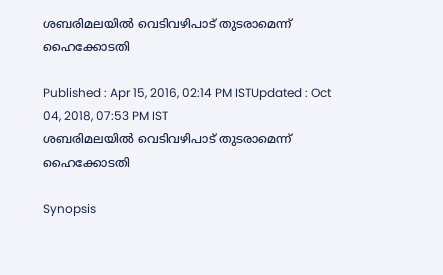ശബരിമലയില്‍ വെടിവഴിപാട് തുടരാമെന്ന് ഹൈക്കോടതി

Published : Apr 15, 2016, 02:14 PM ISTUpdated : Oct 04, 2018, 07:53 PM IST
ശബരിമലയില്‍ വെടിവഴിപാട് തുടരാമെന്ന് ഹൈക്കോടതി

Synopsis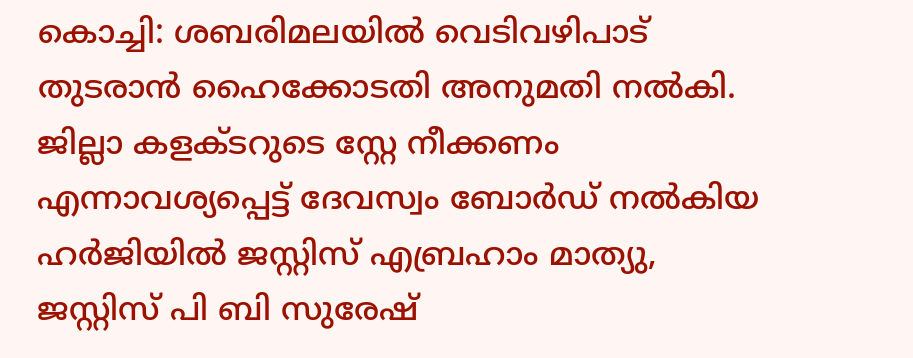കൊച്ചി: ശബരിമലയില്‍ വെടിവഴിപാട് തുടരാന്‍ ഹൈക്കോടതി അനുമതി നല്‍കി. ജില്ലാ കളക്ടറുടെ സ്റ്റേ നീക്കണം എന്നാവശ്യപ്പെട്ട് ദേവസ്വം ബോര്‍ഡ് നല്‍കിയ ഹര്‍ജിയില്‍ ജസ്റ്റിസ് എബ്രഹാം മാത്യു, ജസ്റ്റിസ് പി ബി സുരേഷ്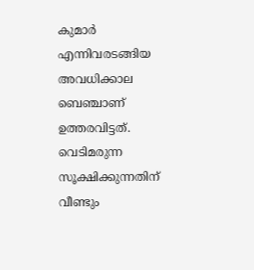കുമാര്‍ എന്നിവരടങ്ങിയ അവധിക്കാല ബെഞ്ചാണ് ഉത്തരവിട്ടത്. വെടിമരുന്ന സൂക്ഷിക്കുന്നതിന് വീണ്ടും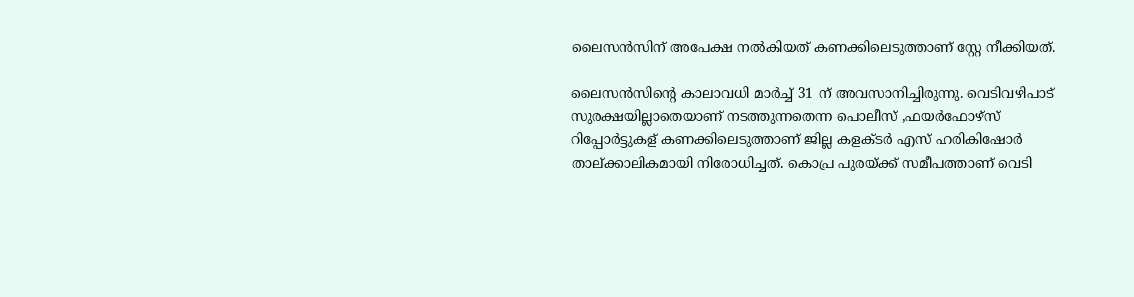ലൈസന്‍സിന് അപേക്ഷ നല്‍കിയത് കണക്കിലെടുത്താണ് സ്റ്റേ നീക്കിയത്.

ലൈസന്‍സിന്റെ കാലാവധി മാര്‍ച്ച് 31 ന് അവസാനിച്ചിരുന്നു. വെടിവഴിപാട് സുരക്ഷയില്ലാതെയാണ് നടത്തുന്നതെന്ന പൊലീസ് ,ഫയര്‍ഫോഴ്‌സ് റിപ്പോര്‍ട്ടുകള് കണക്കിലെടുത്താണ് ജില്ല കളക്ടര്‍ എസ് ഹരികിഷോര്‍ താല്‌ക്കാലികമായി നിരോധിച്ചത്. കൊപ്ര പുരയ്‌ക്ക് സമീപത്താണ് വെടി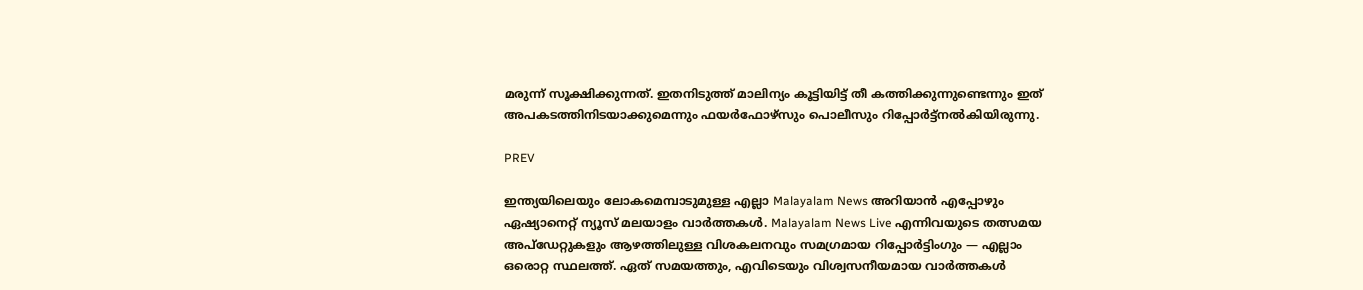മരുന്ന് സൂക്ഷിക്കുന്നത്. ഇതനിടുത്ത് മാലിന്യം കൂട്ടിയിട്ട് തീ കത്തിക്കുന്നുണ്ടെന്നും ഇത് അപകടത്തിനിടയാക്കുമെന്നും ഫയര്‍ഫോഴ്‌സും പൊലീസും റിപ്പോര്‍ട്ട്നല്‍കിയിരുന്നു.

PREV

ഇന്ത്യയിലെയും ലോകമെമ്പാടുമുള്ള എല്ലാ Malayalam News അറിയാൻ എപ്പോഴും ഏഷ്യാനെറ്റ് ന്യൂസ് മലയാളം വാർത്തകൾ. Malayalam News Live എന്നിവയുടെ തത്സമയ അപ്‌ഡേറ്റുകളും ആഴത്തിലുള്ള വിശകലനവും സമഗ്രമായ റിപ്പോർട്ടിംഗും — എല്ലാം ഒരൊറ്റ സ്ഥലത്ത്. ഏത് സമയത്തും, എവിടെയും വിശ്വസനീയമായ വാർത്തകൾ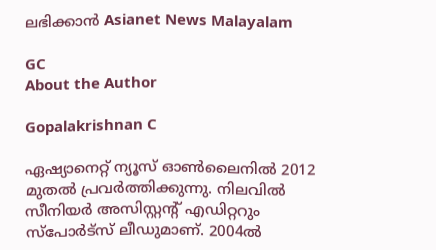ലഭിക്കാൻ Asianet News Malayalam

GC
About the Author

Gopalakrishnan C

ഏഷ്യാനെറ്റ് ന്യൂസ് ഓണ്‍ലൈനില്‍ 2012 മുതല്‍ പ്രവര്‍ത്തിക്കുന്നു. നിലവില്‍ സീനിയര്‍ അസിസ്റ്റന്‍റ് എഡിറ്ററും സ്പോർട്സ് ലീഡുമാണ്. 2004ൽ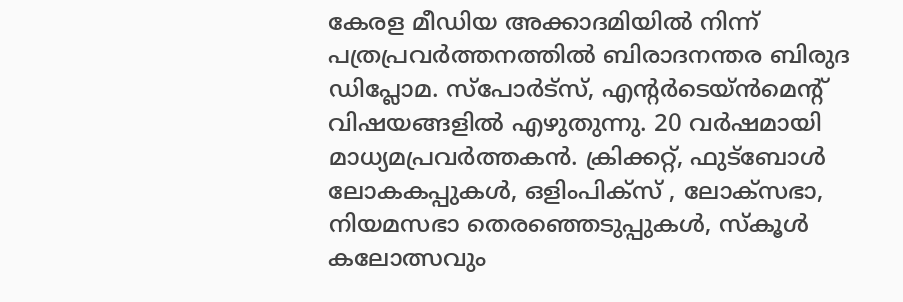കേരള മീഡിയ അക്കാദമിയില്‍ നിന്ന് പത്രപ്രവര്‍ത്തനത്തില്‍ ബിരാദനന്തര ബിരുദ ഡിപ്ലോമ. സ്പോര്‍ട്സ്, എന്‍റര്‍ടെയ്ൻമെന്‍റ് വിഷയങ്ങളില്‍ എഴുതുന്നു. 20 വര്‍ഷമായി മാധ്യമപ്രവര്‍ത്തകൻ. ക്രിക്കറ്റ്, ഫുട്ബോള്‍ ലോകകപ്പുകൾ, ഒളിംപിക്സ് , ലോക്സഭാ, നിയമസഭാ തെരഞ്ഞെടുപ്പുകള്‍, സ്കൂള്‍ കലോത്സവും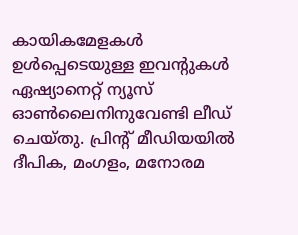കായികമേളകള്‍ ഉള്‍പ്പെടെയുള്ള ഇവന്‍റുകള്‍ ഏഷ്യാനെറ്റ് ന്യൂസ് ഓണ്‍ലൈനിനുവേണ്ടി ലീഡ് ചെയ്തു. പ്രിന്‍റ് മീഡിയയില്‍ ദീപിക, മംഗളം, മനോരമ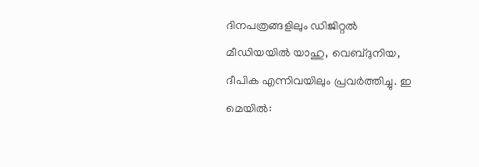ദിനപത്രങ്ങളിലും ഡിജിറ്റൽ മീഡിയയില്‍ യാഹു, വെബ്ദുനിയ, ദീപിക എന്നിവയിലും പ്രവര്‍ത്തിച്ചു. ഇ മെയില്‍: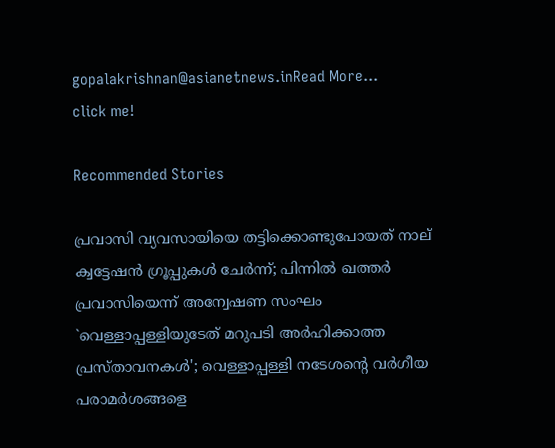gopalakrishnan@asianetnews.inRead More...
click me!

Recommended Stories

പ്രവാസി വ്യവസായിയെ തട്ടിക്കൊണ്ടുപോയത് നാല് ക്വട്ടേഷൻ ഗ്രൂപ്പുകൾ ചേർന്ന്; പിന്നിൽ ഖത്തർ പ്രവാസിയെന്ന് അന്വേഷണ സംഘം
`വെള്ളാപ്പള്ളിയുടേത് മറുപടി അർഹിക്കാത്ത പ്രസ്താവനകൾ'; വെള്ളാപ്പള്ളി നടേശന്റെ വർഗീയ പരാമർശങ്ങളെ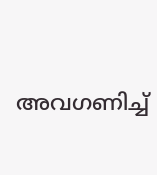അവഗണിച്ച്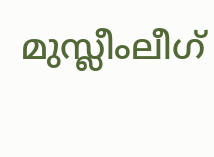മുസ്ലീംലീഗ്